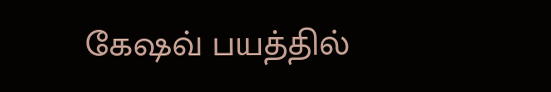கேஷவ் பயத்தில்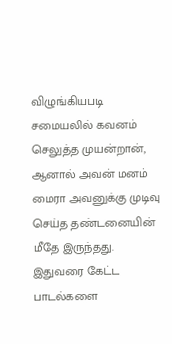விழுங்கியபடி சமையலில் கவனம் செலுத்த முயன்றான், ஆனால் அவன் மனம் மைரா அவனுக்கு முடிவு செய்த தண்டனையின் மீதே இருந்தது. இதுவரை கேட்ட பாடல்களை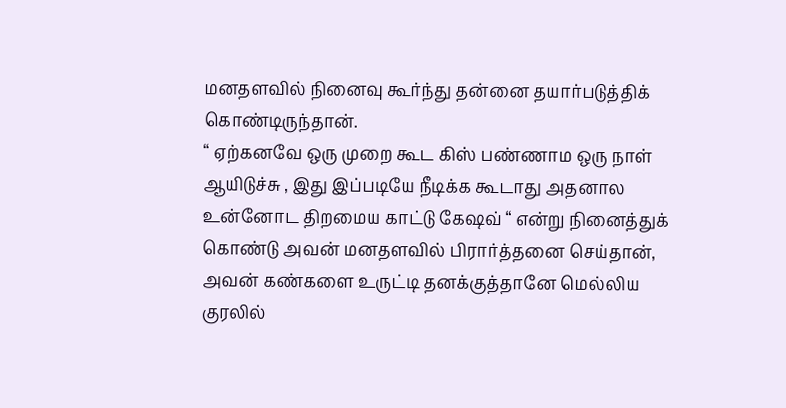மனதளவில் நினைவு கூர்ந்து தன்னை தயார்படுத்திக் கொண்டிருந்தான்.
“ ஏற்கனவே ஒரு முறை கூட கிஸ் பண்ணாம ஒரு நாள் ஆயிடுச்சு , இது இப்படியே நீடிக்க கூடாது அதனால உன்னோட திறமைய காட்டு கேஷவ் “ என்று நினைத்துக் கொண்டு அவன் மனதளவில் பிரார்த்தனை செய்தான், அவன் கண்களை உருட்டி தனக்குத்தானே மெல்லிய குரலில்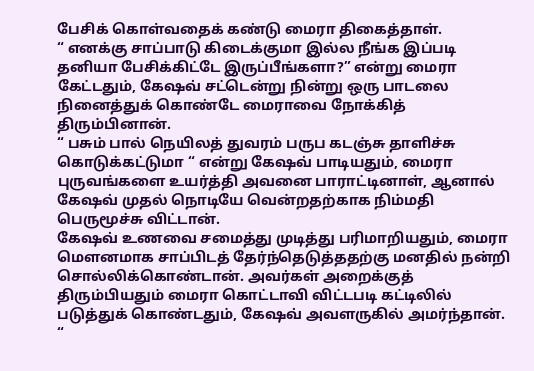பேசிக் கொள்வதைக் கண்டு மைரா திகைத்தாள்.
“ எனக்கு சாப்பாடு கிடைக்குமா இல்ல நீங்க இப்படி தனியா பேசிக்கிட்டே இருப்பீங்களா?” என்று மைரா கேட்டதும், கேஷவ் சட்டென்று நின்று ஒரு பாடலை நினைத்துக் கொண்டே மைராவை நோக்கித் திரும்பினான்.
“ பசும் பால் நெயிலத் துவரம் பருப கடஞ்சு தாளிச்சு கொடுக்கட்டுமா “ என்று கேஷவ் பாடியதும், மைரா புருவங்களை உயர்த்தி அவனை பாராட்டினாள், ஆனால் கேஷவ் முதல் நொடியே வென்றதற்காக நிம்மதி பெருமூச்சு விட்டான்.
கேஷவ் உணவை சமைத்து முடித்து பரிமாறியதும், மைரா மௌனமாக சாப்பிடத் தேர்ந்தெடுத்ததற்கு மனதில் நன்றி சொல்லிக்கொண்டான். அவர்கள் அறைக்குத் திரும்பியதும் மைரா கொட்டாவி விட்டபடி கட்டிலில் படுத்துக் கொண்டதும், கேஷவ் அவளருகில் அமர்ந்தான்.
“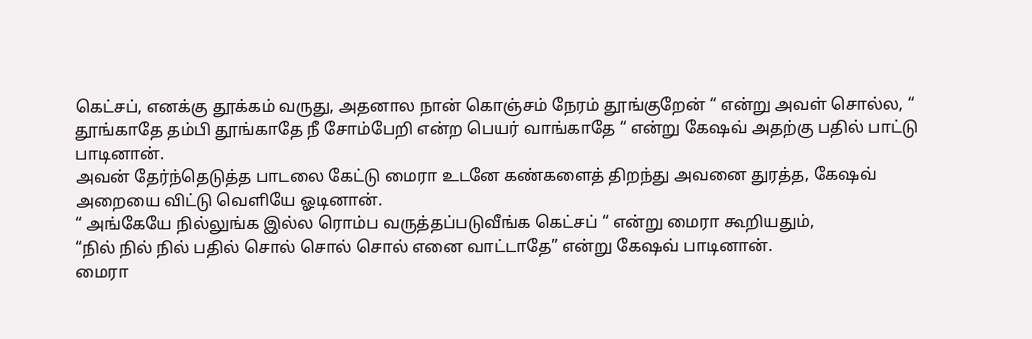கெட்சப், எனக்கு தூக்கம் வருது, அதனால நான் கொஞ்சம் நேரம் தூங்குறேன் “ என்று அவள் சொல்ல, “ தூங்காதே தம்பி தூங்காதே நீ சோம்பேறி என்ற பெயர் வாங்காதே “ என்று கேஷவ் அதற்கு பதில் பாட்டு பாடினான்.
அவன் தேர்ந்தெடுத்த பாடலை கேட்டு மைரா உடனே கண்களைத் திறந்து அவனை துரத்த, கேஷவ் அறையை விட்டு வெளியே ஓடினான்.
“ அங்கேயே நில்லுங்க இல்ல ரொம்ப வருத்தப்படுவீங்க கெட்சப் “ என்று மைரா கூறியதும்,
“நில் நில் நில் பதில் சொல் சொல் சொல் எனை வாட்டாதே” என்று கேஷவ் பாடினான்.
மைரா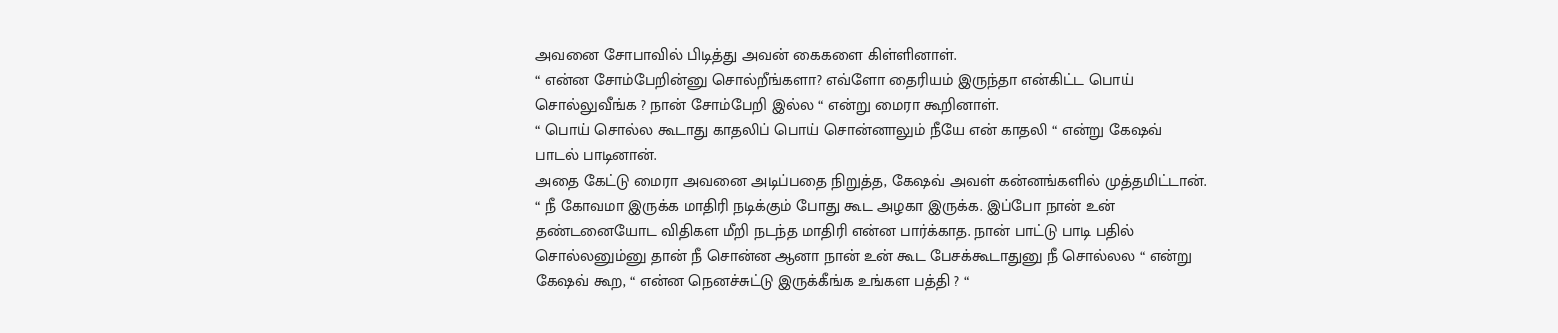அவனை சோபாவில் பிடித்து அவன் கைகளை கிள்ளினாள்.
“ என்ன சோம்பேறின்னு சொல்றீங்களா? எவ்ளோ தைரியம் இருந்தா என்கிட்ட பொய் சொல்லுவீங்க ? நான் சோம்பேறி இல்ல “ என்று மைரா கூறினாள்.
“ பொய் சொல்ல கூடாது காதலிப் பொய் சொன்னாலும் நீயே என் காதலி “ என்று கேஷவ் பாடல் பாடினான்.
அதை கேட்டு மைரா அவனை அடிப்பதை நிறுத்த, கேஷவ் அவள் கன்னங்களில் முத்தமிட்டான்.
“ நீ கோவமா இருக்க மாதிரி நடிக்கும் போது கூட அழகா இருக்க. இப்போ நான் உன் தண்டனையோட விதிகள மீறி நடந்த மாதிரி என்ன பார்க்காத. நான் பாட்டு பாடி பதில் சொல்லனும்னு தான் நீ சொன்ன ஆனா நான் உன் கூட பேசக்கூடாதுனு நீ சொல்லல “ என்று கேஷவ் கூற, “ என்ன நெனச்சுட்டு இருக்கீங்க உங்கள பத்தி ? “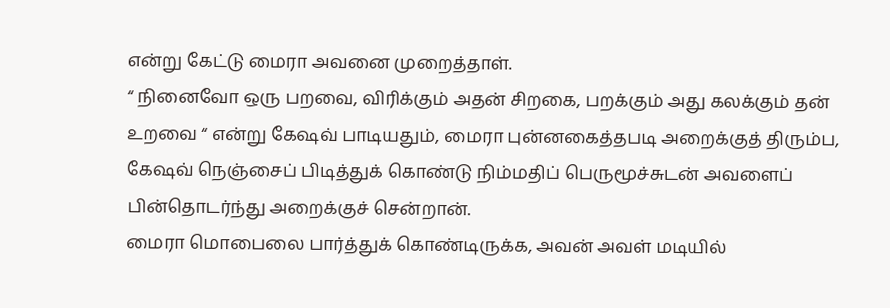என்று கேட்டு மைரா அவனை முறைத்தாள்.
“ நினைவோ ஒரு பறவை, விரிக்கும் அதன் சிறகை, பறக்கும் அது கலக்கும் தன் உறவை “ என்று கேஷவ் பாடியதும், மைரா புன்னகைத்தபடி அறைக்குத் திரும்ப, கேஷவ் நெஞ்சைப் பிடித்துக் கொண்டு நிம்மதிப் பெருமூச்சுடன் அவளைப் பின்தொடர்ந்து அறைக்குச் சென்றான்.
மைரா மொபைலை பார்த்துக் கொண்டிருக்க, அவன் அவள் மடியில்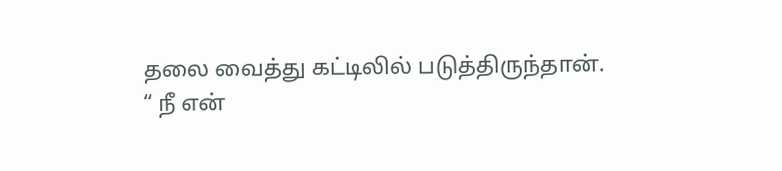தலை வைத்து கட்டிலில் படுத்திருந்தான்.
“ நீ என்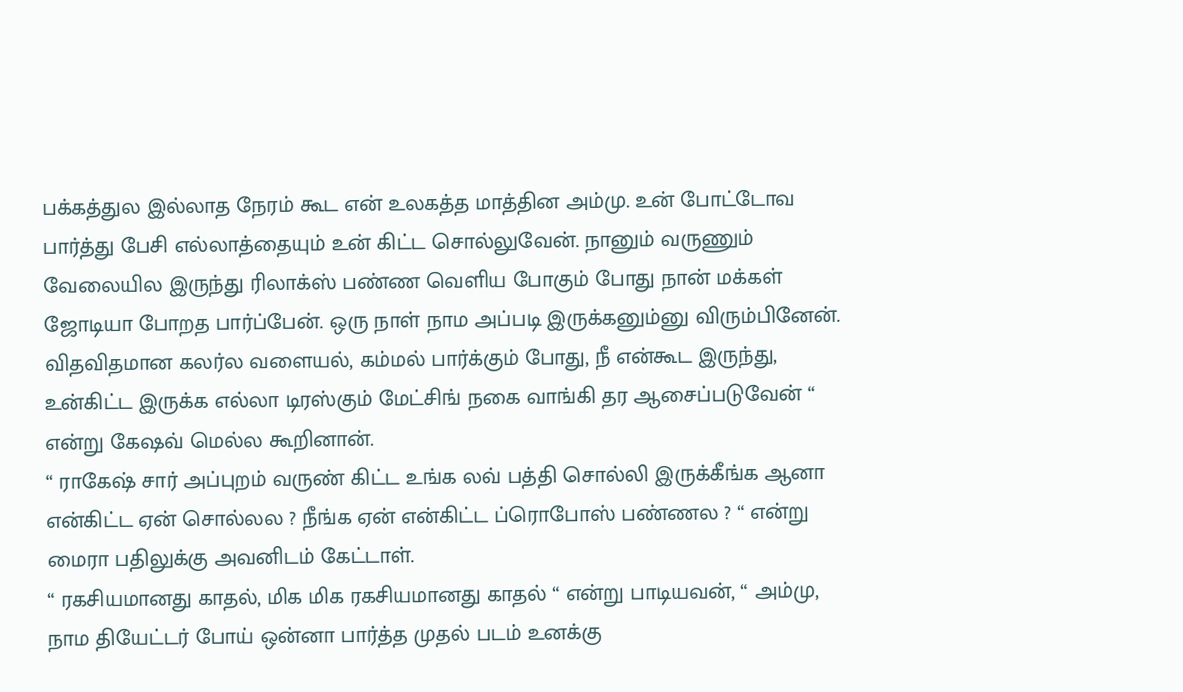பக்கத்துல இல்லாத நேரம் கூட என் உலகத்த மாத்தின அம்மு. உன் போட்டோவ பார்த்து பேசி எல்லாத்தையும் உன் கிட்ட சொல்லுவேன். நானும் வருணும் வேலையில இருந்து ரிலாக்ஸ் பண்ண வெளிய போகும் போது நான் மக்கள் ஜோடியா போறத பார்ப்பேன். ஒரு நாள் நாம அப்படி இருக்கனும்னு விரும்பினேன். விதவிதமான கலர்ல வளையல், கம்மல் பார்க்கும் போது, நீ என்கூட இருந்து, உன்கிட்ட இருக்க எல்லா டிரஸ்கும் மேட்சிங் நகை வாங்கி தர ஆசைப்படுவேன் “ என்று கேஷவ் மெல்ல கூறினான்.
“ ராகேஷ் சார் அப்புறம் வருண் கிட்ட உங்க லவ் பத்தி சொல்லி இருக்கீங்க ஆனா என்கிட்ட ஏன் சொல்லல ? நீங்க ஏன் என்கிட்ட ப்ரொபோஸ் பண்ணல ? “ என்று மைரா பதிலுக்கு அவனிடம் கேட்டாள்.
“ ரகசியமானது காதல், மிக மிக ரகசியமானது காதல் “ என்று பாடியவன், “ அம்மு, நாம தியேட்டர் போய் ஒன்னா பார்த்த முதல் படம் உனக்கு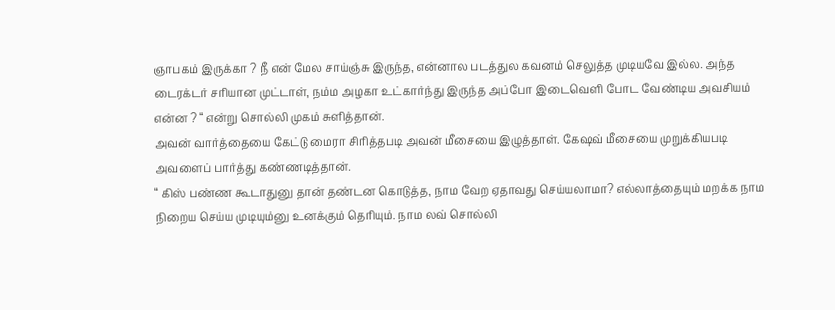ஞாபகம் இருக்கா ? நீ என் மேல சாய்ஞ்சு இருந்த, என்னால படத்துல கவனம் செலுத்த முடியவே இல்ல. அந்த டைரக்டர் சரியான முட்டாள், நம்ம அழகா உட்கார்ந்து இருந்த அப்போ இடைவெளி போட வேண்டிய அவசியம் என்ன ? “ என்று சொல்லி முகம் சுளித்தான்.
அவன் வார்த்தையை கேட்டு மைரா சிரித்தபடி அவன் மீசையை இழுத்தாள். கேஷவ் மீசையை முறுக்கியபடி அவளைப் பார்த்து கண்ணடித்தான்.
“ கிஸ் பண்ண கூடாதுனு தான் தண்டன கொடுத்த, நாம வேற ஏதாவது செய்யலாமா? எல்லாத்தையும் மறக்க நாம நிறைய செய்ய முடியும்னு உனக்கும் தெரியும். நாம லவ் சொல்லி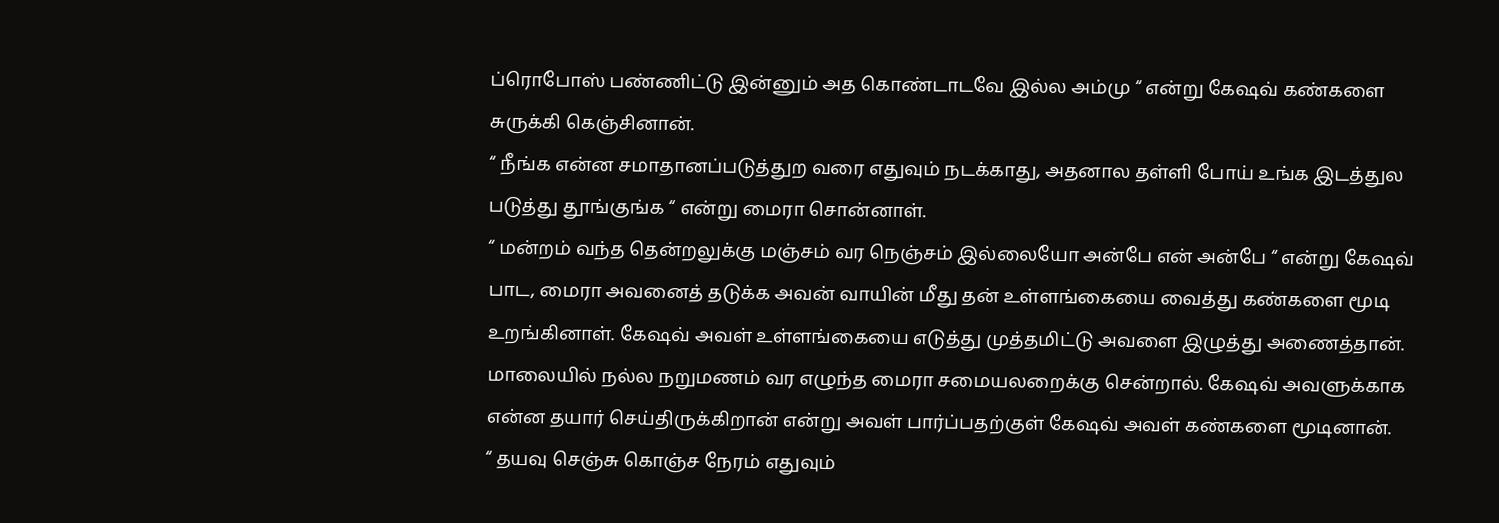ப்ரொபோஸ் பண்ணிட்டு இன்னும் அத கொண்டாடவே இல்ல அம்மு “ என்று கேஷவ் கண்களை சுருக்கி கெஞ்சினான்.
“ நீங்க என்ன சமாதானப்படுத்துற வரை எதுவும் நடக்காது, அதனால தள்ளி போய் உங்க இடத்துல படுத்து தூங்குங்க “ என்று மைரா சொன்னாள்.
“ மன்றம் வந்த தென்றலுக்கு மஞ்சம் வர நெஞ்சம் இல்லையோ அன்பே என் அன்பே “ என்று கேஷவ் பாட, மைரா அவனைத் தடுக்க அவன் வாயின் மீது தன் உள்ளங்கையை வைத்து கண்களை மூடி உறங்கினாள். கேஷவ் அவள் உள்ளங்கையை எடுத்து முத்தமிட்டு அவளை இழுத்து அணைத்தான்.
மாலையில் நல்ல நறுமணம் வர எழுந்த மைரா சமையலறைக்கு சென்றால். கேஷவ் அவளுக்காக என்ன தயார் செய்திருக்கிறான் என்று அவள் பார்ப்பதற்குள் கேஷவ் அவள் கண்களை மூடினான்.
“ தயவு செஞ்சு கொஞ்ச நேரம் எதுவும்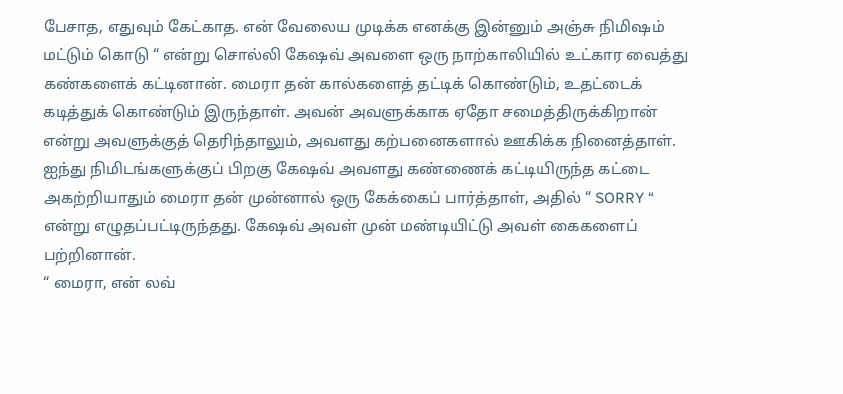பேசாத, எதுவும் கேட்காத. என் வேலைய முடிக்க எனக்கு இன்னும் அஞ்சு நிமிஷம் மட்டும் கொடு “ என்று சொல்லி கேஷவ் அவளை ஒரு நாற்காலியில் உட்கார வைத்து கண்களைக் கட்டினான். மைரா தன் கால்களைத் தட்டிக் கொண்டும், உதட்டைக் கடித்துக் கொண்டும் இருந்தாள். அவன் அவளுக்காக ஏதோ சமைத்திருக்கிறான் என்று அவளுக்குத் தெரிந்தாலும், அவளது கற்பனைகளால் ஊகிக்க நினைத்தாள்.
ஐந்து நிமிடங்களுக்குப் பிறகு கேஷவ் அவளது கண்ணைக் கட்டியிருந்த கட்டை அகற்றியாதும் மைரா தன் முன்னால் ஒரு கேக்கைப் பார்த்தாள், அதில் “ SORRY “ என்று எழுதப்பட்டிருந்தது. கேஷவ் அவள் முன் மண்டியிட்டு அவள் கைகளைப் பற்றினான்.
“ மைரா, என் லவ்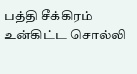பத்தி சீக்கிரம் உன்கிட்ட சொல்லி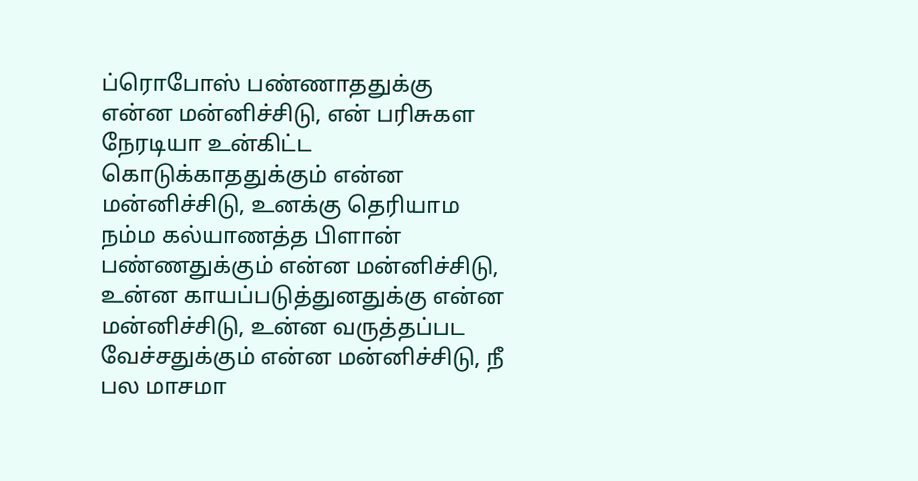ப்ரொபோஸ் பண்ணாததுக்கு என்ன மன்னிச்சிடு, என் பரிசுகள நேரடியா உன்கிட்ட கொடுக்காததுக்கும் என்ன மன்னிச்சிடு, உனக்கு தெரியாம நம்ம கல்யாணத்த பிளான் பண்ணதுக்கும் என்ன மன்னிச்சிடு, உன்ன காயப்படுத்துனதுக்கு என்ன மன்னிச்சிடு, உன்ன வருத்தப்பட வேச்சதுக்கும் என்ன மன்னிச்சிடு, நீ பல மாசமா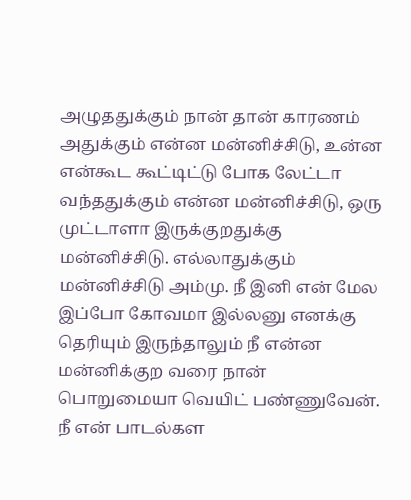அழுததுக்கும் நான் தான் காரணம் அதுக்கும் என்ன மன்னிச்சிடு, உன்ன என்கூட கூட்டிட்டு போக லேட்டா வந்ததுக்கும் என்ன மன்னிச்சிடு, ஒரு முட்டாளா இருக்குறதுக்கு மன்னிச்சிடு. எல்லாதுக்கும் மன்னிச்சிடு அம்மு. நீ இனி என் மேல இப்போ கோவமா இல்லனு எனக்கு தெரியும் இருந்தாலும் நீ என்ன மன்னிக்குற வரை நான் பொறுமையா வெயிட் பண்ணுவேன். நீ என் பாடல்கள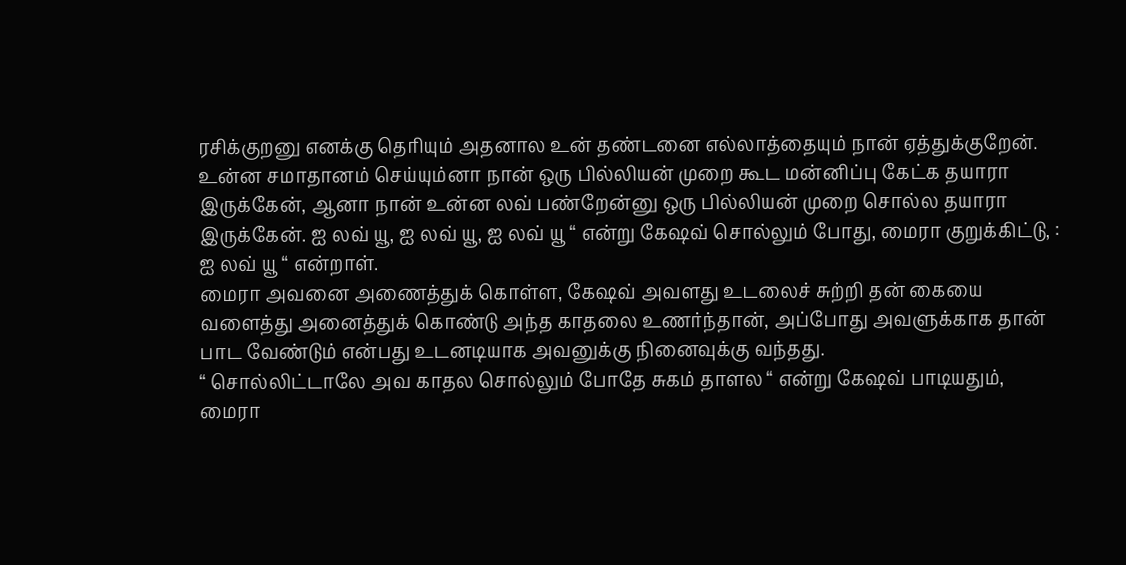ரசிக்குறனு எனக்கு தெரியும் அதனால உன் தண்டனை எல்லாத்தையும் நான் ஏத்துக்குறேன். உன்ன சமாதானம் செய்யும்னா நான் ஒரு பில்லியன் முறை கூட மன்னிப்பு கேட்க தயாரா இருக்கேன், ஆனா நான் உன்ன லவ் பண்றேன்னு ஒரு பில்லியன் முறை சொல்ல தயாரா இருக்கேன். ஐ லவ் யூ, ஐ லவ் யூ, ஐ லவ் யூ “ என்று கேஷவ் சொல்லும் போது, மைரா குறுக்கிட்டு, : ஐ லவ் யூ “ என்றாள்.
மைரா அவனை அணைத்துக் கொள்ள, கேஷவ் அவளது உடலைச் சுற்றி தன் கையை வளைத்து அனைத்துக் கொண்டு அந்த காதலை உணர்ந்தான், அப்போது அவளுக்காக தான் பாட வேண்டும் என்பது உடனடியாக அவனுக்கு நினைவுக்கு வந்தது.
“ சொல்லிட்டாலே அவ காதல சொல்லும் போதே சுகம் தாளல “ என்று கேஷவ் பாடியதும், மைரா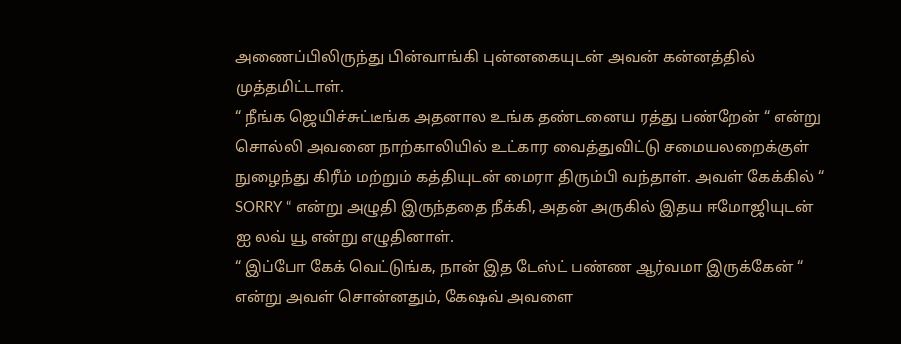அணைப்பிலிருந்து பின்வாங்கி புன்னகையுடன் அவன் கன்னத்தில் முத்தமிட்டாள்.
“ நீங்க ஜெயிச்சுட்டீங்க அதனால உங்க தண்டனைய ரத்து பண்றேன் “ என்று சொல்லி அவனை நாற்காலியில் உட்கார வைத்துவிட்டு சமையலறைக்குள் நுழைந்து கிரீம் மற்றும் கத்தியுடன் மைரா திரும்பி வந்தாள். அவள் கேக்கில் “ SORRY “ என்று அழுதி இருந்ததை நீக்கி, அதன் அருகில் இதய ஈமோஜியுடன் ஐ லவ் யூ என்று எழுதினாள்.
“ இப்போ கேக் வெட்டுங்க, நான் இத டேஸ்ட் பண்ண ஆர்வமா இருக்கேன் “ என்று அவள் சொன்னதும், கேஷவ் அவளை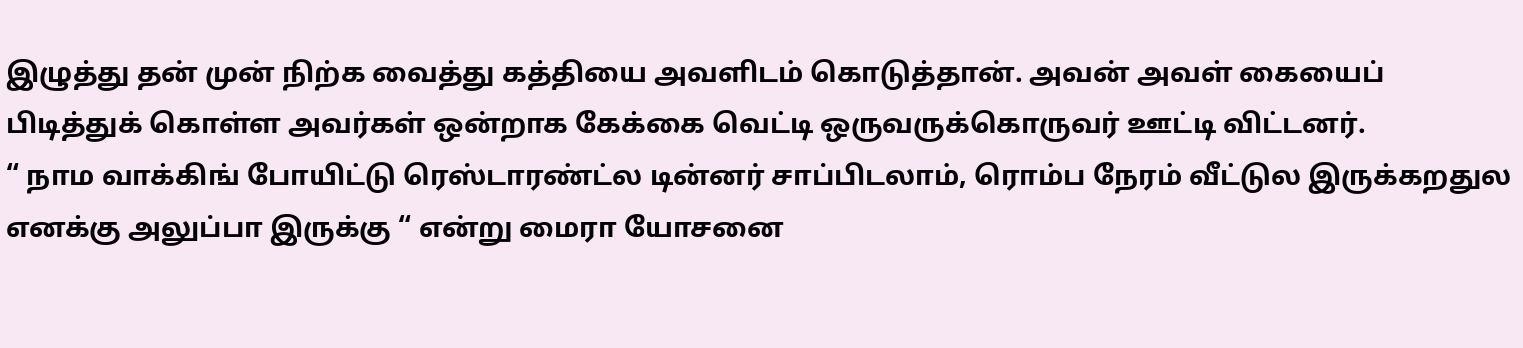இழுத்து தன் முன் நிற்க வைத்து கத்தியை அவளிடம் கொடுத்தான். அவன் அவள் கையைப் பிடித்துக் கொள்ள அவர்கள் ஒன்றாக கேக்கை வெட்டி ஒருவருக்கொருவர் ஊட்டி விட்டனர்.
“ நாம வாக்கிங் போயிட்டு ரெஸ்டாரண்ட்ல டின்னர் சாப்பிடலாம், ரொம்ப நேரம் வீட்டுல இருக்கறதுல எனக்கு அலுப்பா இருக்கு “ என்று மைரா யோசனை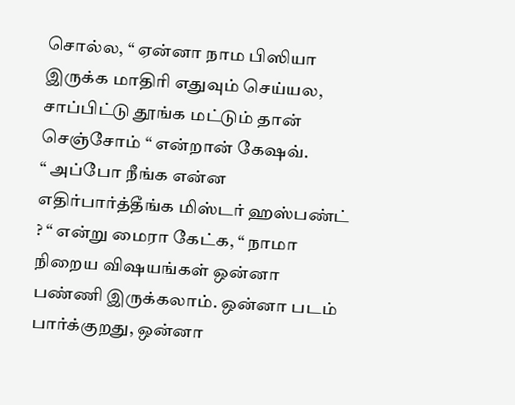சொல்ல, “ ஏன்னா நாம பிஸியா இருக்க மாதிரி எதுவும் செய்யல, சாப்பிட்டு தூங்க மட்டும் தான் செஞ்சோம் “ என்றான் கேஷவ்.
“ அப்போ நீங்க என்ன எதிர்பார்த்தீங்க மிஸ்டர் ஹஸ்பண்ட் ? “ என்று மைரா கேட்க, “ நாமா நிறைய விஷயங்கள் ஒன்னா பண்ணி இருக்கலாம். ஒன்னா படம் பார்க்குறது, ஒன்னா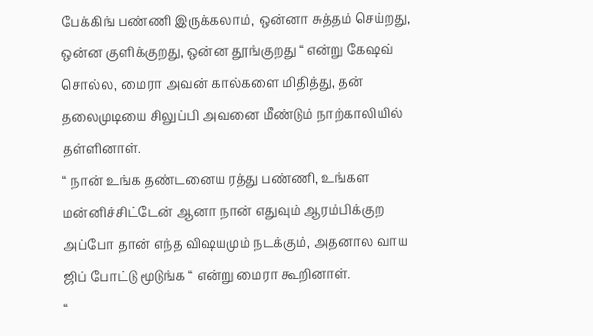பேக்கிங் பண்ணி இருக்கலாம், ஒன்னா சுத்தம் செய்றது, ஒன்ன குளிக்குறது, ஒன்ன தூங்குறது “ என்று கேஷவ் சொல்ல, மைரா அவன் கால்களை மிதித்து, தன் தலைமுடியை சிலுப்பி அவனை மீண்டும் நாற்காலியில் தள்ளினாள்.
“ நான் உங்க தண்டனைய ரத்து பண்ணி, உங்கள மன்னிச்சிட்டேன் ஆனா நான் எதுவும் ஆரம்பிக்குற அப்போ தான் எந்த விஷயமும் நடக்கும், அதனால வாய ஜிப் போட்டு மூடுங்க “ என்று மைரா கூறினாள்.
“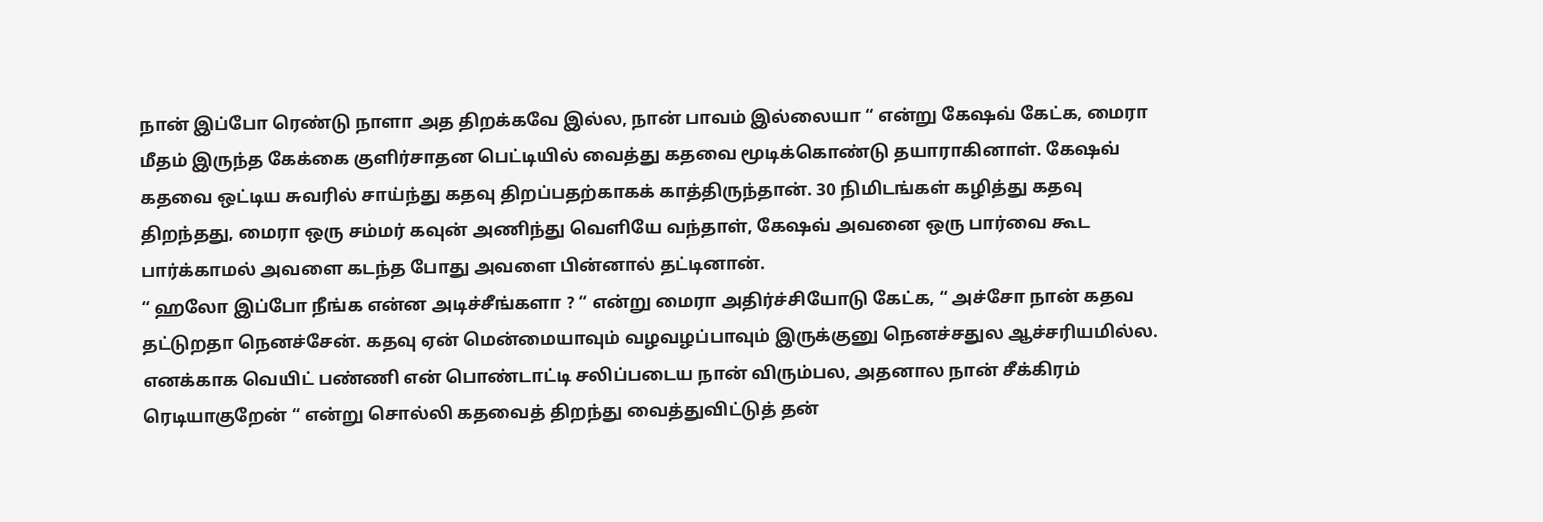நான் இப்போ ரெண்டு நாளா அத திறக்கவே இல்ல, நான் பாவம் இல்லையா “ என்று கேஷவ் கேட்க, மைரா மீதம் இருந்த கேக்கை குளிர்சாதன பெட்டியில் வைத்து கதவை மூடிக்கொண்டு தயாராகினாள். கேஷவ் கதவை ஒட்டிய சுவரில் சாய்ந்து கதவு திறப்பதற்காகக் காத்திருந்தான். 30 நிமிடங்கள் கழித்து கதவு திறந்தது, மைரா ஒரு சம்மர் கவுன் அணிந்து வெளியே வந்தாள், கேஷவ் அவனை ஒரு பார்வை கூட பார்க்காமல் அவளை கடந்த போது அவளை பின்னால் தட்டினான்.
“ ஹலோ இப்போ நீங்க என்ன அடிச்சீங்களா ? “ என்று மைரா அதிர்ச்சியோடு கேட்க, “ அச்சோ நான் கதவ தட்டுறதா நெனச்சேன். கதவு ஏன் மென்மையாவும் வழவழப்பாவும் இருக்குனு நெனச்சதுல ஆச்சரியமில்ல. எனக்காக வெயிட் பண்ணி என் பொண்டாட்டி சலிப்படைய நான் விரும்பல, அதனால நான் சீக்கிரம் ரெடியாகுறேன் “ என்று சொல்லி கதவைத் திறந்து வைத்துவிட்டுத் தன்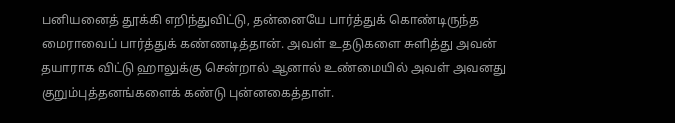பனியனைத் தூக்கி எறிந்துவிட்டு, தன்னையே பார்த்துக் கொண்டிருந்த மைராவைப் பார்த்துக் கண்ணடித்தான். அவள் உதடுகளை சுளித்து அவன் தயாராக விட்டு ஹாலுக்கு சென்றால் ஆனால் உண்மையில் அவள் அவனது குறும்புத்தனங்களைக் கண்டு புன்னகைத்தாள்.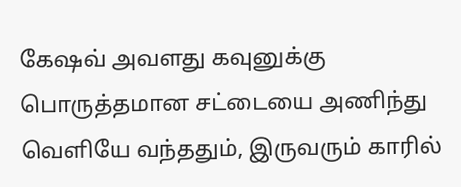கேஷவ் அவளது கவுனுக்கு பொருத்தமான சட்டையை அணிந்து வெளியே வந்ததும், இருவரும் காரில்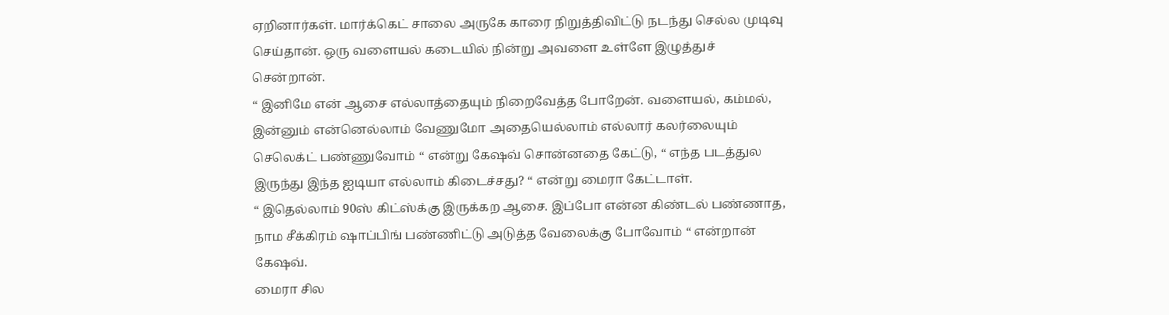ஏறினார்கள். மார்க்கெட் சாலை அருகே காரை நிறுத்திவிட்டு நடந்து செல்ல முடிவு செய்தான். ஒரு வளையல் கடையில் நின்று அவளை உள்ளே இழுத்துச் சென்றான்.
“ இனிமே என் ஆசை எல்லாத்தையும் நிறைவேத்த போறேன். வளையல், கம்மல், இன்னும் என்னெல்லாம் வேணுமோ அதையெல்லாம் எல்லார் கலர்லையும் செலெக்ட் பண்ணுவோம் “ என்று கேஷவ் சொன்னதை கேட்டு, “ எந்த படத்துல இருந்து இந்த ஐடியா எல்லாம் கிடைச்சது? “ என்று மைரா கேட்டாள்.
“ இதெல்லாம் 90ஸ் கிட்ஸ்க்கு இருக்கற ஆசை. இப்போ என்ன கிண்டல் பண்ணாத, நாம சீக்கிரம் ஷாப்பிங் பண்ணிட்டு அடுத்த வேலைக்கு போவோம் “ என்றான் கேஷவ்.
மைரா சில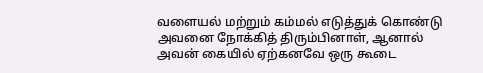வளையல் மற்றும் கம்மல் எடுத்துக் கொண்டு அவனை நோக்கித் திரும்பினாள், ஆனால் அவன் கையில் ஏற்கனவே ஒரு கூடை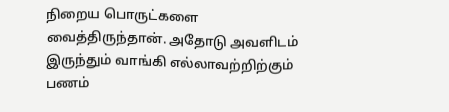நிறைய பொருட்களை வைத்திருந்தான். அதோடு அவளிடம் இருந்தும் வாங்கி எல்லாவற்றிற்கும் பணம்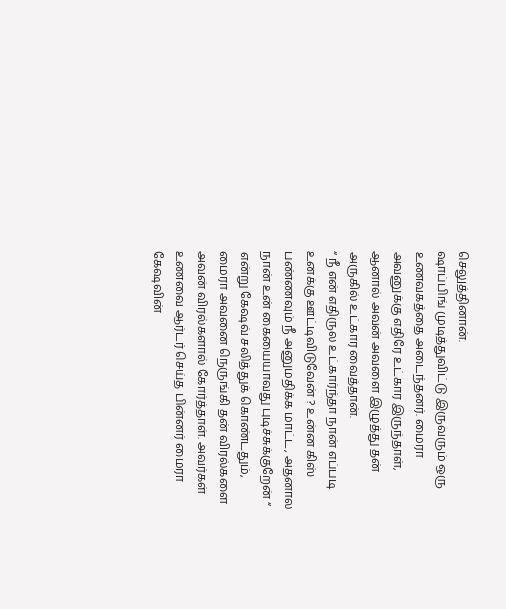செலுத்தினான்.
ஷாப்பிங் முடித்துவிட்டு இருவரும் ஒரு உணவகத்தை அடைந்தனர். மைரா அவனுக்கு எதிரே உட்கார இருந்தாள், ஆனால் அவன் அவளை இழுத்து தன் அருகில் உட்கார வைத்தான்.
“ நீ என் எதிருல உட்கார்ந்தா நான் எப்படி உனக்கு ஊட்டிவிடுவேன் ? உன்ன கிஸ் பண்ணவும் நீ அனுமதிக்க மாட்ட, அதனால நான் உன் கையையாவது புடிச்சுக்குறேன் “ என்று கேஷவ் சலித்துக் கொண்டதும், மைரா அவனை நெருங்கி தன் விரல்களை அவன் விரல்களால் கோர்த்தாள். அவர்கள் உணவை ஆர்டர் செய்த பின்னர் மைரா கேஷவின்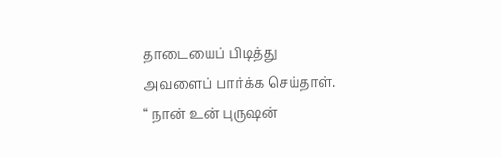தாடையைப் பிடித்து அவளைப் பார்க்க செய்தாள்.
“ நான் உன் புருஷன்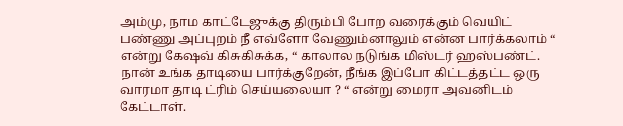அம்மு, நாம காட்டேஜுக்கு திரும்பி போற வரைக்கும் வெயிட் பண்ணு அப்புறம் நீ எவ்ளோ வேணும்னாலும் என்ன பார்க்கலாம் “ என்று கேஷவ் கிசுகிசுக்க, “ காலால நடுங்க மிஸ்டர் ஹஸ்பண்ட். நான் உங்க தாடியை பார்க்குறேன், நீங்க இப்போ கிட்டத்தட்ட ஒரு வாரமா தாடி ட்ரிம் செய்யலையா ? “ என்று மைரா அவனிடம் கேட்டாள்.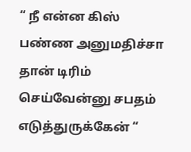“ நீ என்ன கிஸ் பண்ண அனுமதிச்சா தான் டிரிம் செய்வேன்னு சபதம் எடுத்துருக்கேன் “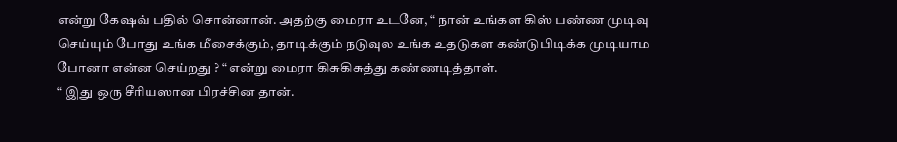என்று கேஷவ் பதில் சொன்னான். அதற்கு மைரா உடனே, “ நான் உங்கள கிஸ் பண்ண முடிவு செய்யும் போது உங்க மீசைக்கும், தாடிக்கும் நடுவுல உங்க உதடுகள கண்டுபிடிக்க முடியாம போனா என்ன செய்றது ? “ என்று மைரா கிசுகிசுத்து கண்ணடித்தாள்.
“ இது ஒரு சீரியஸான பிரச்சின தான்.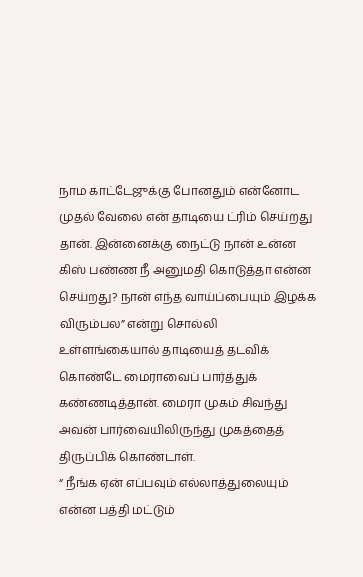நாம காட்டேஜுக்கு போனதும் என்னோட முதல் வேலை என் தாடியை ட்ரிம் செய்றது தான். இன்னைக்கு நைட்டு நான் உன்ன கிஸ் பண்ண நீ அனுமதி கொடுத்தா என்ன செய்றது? நான் எந்த வாய்ப்பையும் இழக்க விரும்பல” என்று சொல்லி உள்ளங்கையால் தாடியைத் தடவிக் கொண்டே மைராவைப் பார்த்துக் கண்ணடித்தான். மைரா முகம் சிவந்து அவன் பார்வையிலிருந்து முகத்தைத் திருப்பிக் கொண்டாள்.
“ நீங்க ஏன் எப்பவும் எல்லாத்துலையும் என்ன பத்தி மட்டும்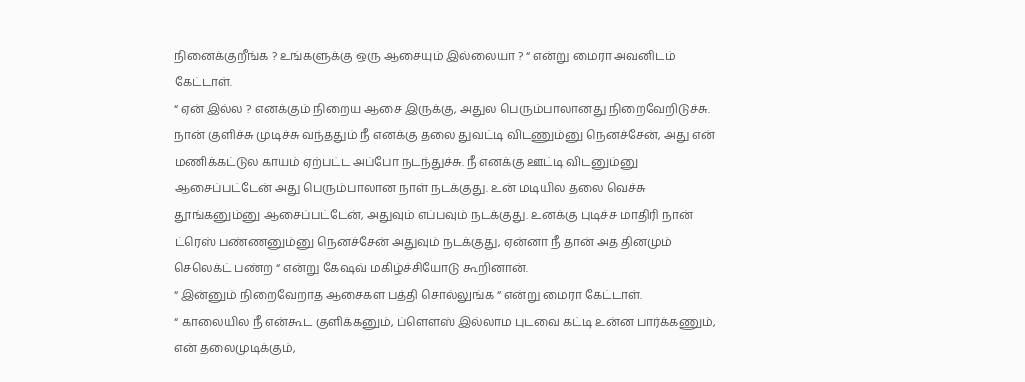நினைக்குறீங்க ? உங்களுக்கு ஒரு ஆசையும் இல்லையா ? “ என்று மைரா அவனிடம் கேட்டாள்.
“ ஏன் இல்ல ? எனக்கும் நிறைய ஆசை இருக்கு, அதுல பெரும்பாலானது நிறைவேறிடுச்சு. நான் குளிச்சு முடிச்சு வந்ததும் நீ எனக்கு தலை துவட்டி விடணும்னு நெனச்சேன், அது என் மணிக்கட்டுல காயம் ஏற்பட்ட அப்போ நடந்துச்சு. நீ எனக்கு ஊட்டி விடனும்னு ஆசைப்பட்டேன் அது பெரும்பாலான நாள் நடக்குது. உன் மடியில தலை வெச்சு தூங்கனும்னு ஆசைப்பட்டேன், அதுவும் எப்பவும் நடக்குது. உனக்கு புடிச்ச மாதிரி நான் ட்ரெஸ் பண்ணனும்னு நெனச்சேன் அதுவும் நடக்குது, ஏன்னா நீ தான் அத தினமும் செலெக்ட் பண்ற “ என்று கேஷவ் மகிழ்ச்சியோடு கூறினான்.
“ இன்னும் நிறைவேறாத ஆசைகள பத்தி சொல்லுங்க “ என்று மைரா கேட்டாள்.
“ காலையில நீ என்கூட குளிக்கனும், ப்ளௌஸ் இல்லாம புடவை கட்டி உன்ன பார்க்கணும், என் தலைமுடிக்கும்,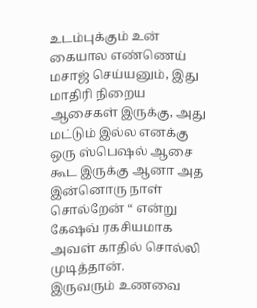உடம்புக்கும் உன் கையால எண்ணெய் மசாஜ் செய்யனும், இது மாதிரி நிறைய ஆசைகள் இருக்கு, அது மட்டும் இல்ல எனக்கு ஒரு ஸ்பெஷல் ஆசை கூட இருக்கு ஆனா அத இன்னொரு நாள் சொல்றேன் “ என்று கேஷவ் ரகசியமாக அவள் காதில் சொல்லி முடித்தான்.
இருவரும் உணவை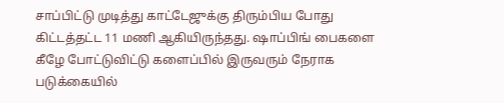சாப்பிட்டு முடித்து காட்டேஜுக்கு திரும்பிய போது கிட்டத்தட்ட 11 மணி ஆகியிருந்தது. ஷாப்பிங் பைகளை கீழே போட்டுவிட்டு களைப்பில் இருவரும் நேராக படுக்கையில்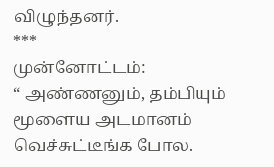விழுந்தனர்.
***
முன்னோட்டம்:
“ அண்ணனும், தம்பியும் மூளைய அடமானம் வெச்சுட்டீங்க போல.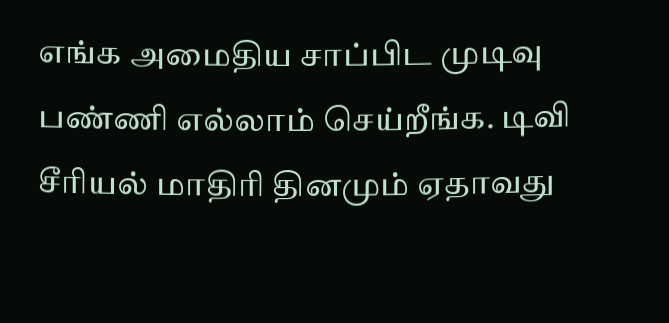எங்க அமைதிய சாப்பிட முடிவு பண்ணி எல்லாம் செய்றீங்க. டிவி சீரியல் மாதிரி தினமும் ஏதாவது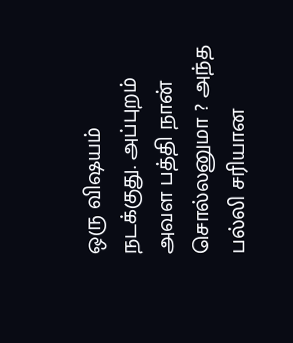ஒரு விஷயம் நடக்குது. அப்புறம் அவள பத்தி நான் சொல்லனுமா ? அந்த பல்லி சரியான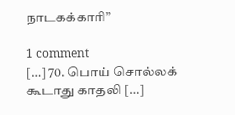நாடகக்காரி”

1 comment
[…] 70. பொய் சொல்லக் கூடாது காதலி […]